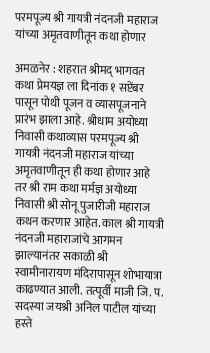परमपूज्य श्री गायत्री नंदनजी महाराज यांच्या अमृतवाणीतून कथा होणार

अमळनेर : शहरात श्रीमद् भागवत कथा प्रेमयज्ञ ला दिनांक १ सप्टेंबर पासून पोथी पूजन व व्यासपूजनाने प्रारंभ झाला आहे. श्रीधाम अयोध्या निवासी कथाव्यास परमपूज्य श्री गायत्री नंदनजी महाराज यांच्या अमृतवाणीतून ही कथा होणार आहे तर श्री राम कथा मर्मज्ञ अयोध्या निवासी श्री सोनू पुजारीजी महाराज कथन करणार आहेत. काल श्री गायत्री नंदनजी महाराजांचे आगमन झाल्यानंतर सकाळी श्री स्वामीनारायण मंदिरापासून शोभायात्रा काढण्यात आली. तत्पूर्वी माजी जि. प. सदस्या जयश्री अनिल पाटील यांच्या हस्ते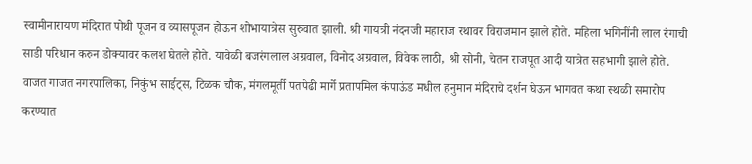स्वामीनारायण मंदिरात पोथी पूजन व व्यासपूजन होऊन शोभायात्रेस सुरुवात झाली. श्री गायत्री नंदनजी महाराज रथावर विराजमान झाले होते. महिला भगिनींनी लाल रंगाची साडी परिधान करुन डोक्यावर कलश घेतले होते. यावेळी बजरंगलाल अग्रवाल, विनोद अग्रवाल, विवेक लाठी, श्री सोनी, चेतन राजपूत आदी यात्रेत सहभागी झाले होते. वाजत गाजत नगरपालिका, निकुंभ साईट्स, टिळक चौक, मंगलमूर्ती पतपेढी मार्गे प्रतापमिल कंपाऊंड मधील हनुमान मंदिराचे दर्शन घेऊन भागवत कथा स्थळी समारोप करण्यात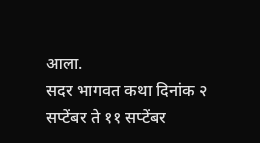आला.
सदर भागवत कथा दिनांक २ सप्टेंबर ते ११ सप्टेंबर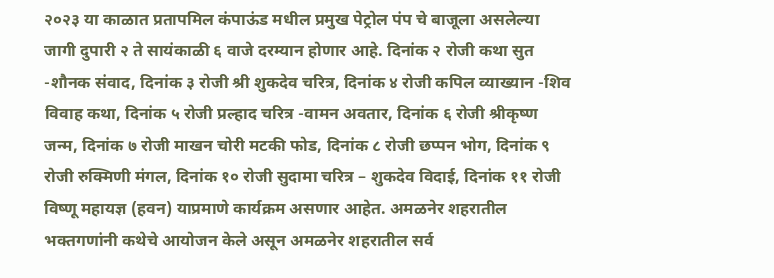२०२३ या काळात प्रतापमिल कंपाऊंड मधील प्रमुख पेट्रोल पंप चे बाजूला असलेल्या जागी दुपारी २ ते सायंकाळी ६ वाजे दरम्यान होणार आहे. दिनांक २ रोजी कथा सुत -शौनक संवाद, दिनांक ३ रोजी श्री शुकदेव चरित्र, दिनांक ४ रोजी कपिल व्याख्यान -शिव विवाह कथा, दिनांक ५ रोजी प्रल्हाद चरित्र -वामन अवतार, दिनांक ६ रोजी श्रीकृष्ण जन्म, दिनांक ७ रोजी माखन चोरी मटकी फोड, दिनांक ८ रोजी छप्पन भोग, दिनांक ९ रोजी रुक्मिणी मंगल, दिनांक १० रोजी सुदामा चरित्र – शुकदेव विदाई, दिनांक ११ रोजी विष्णू महायज्ञ (हवन) याप्रमाणे कार्यक्रम असणार आहेत. अमळनेर शहरातील भक्तगणांनी कथेचे आयोजन केले असून अमळनेर शहरातील सर्व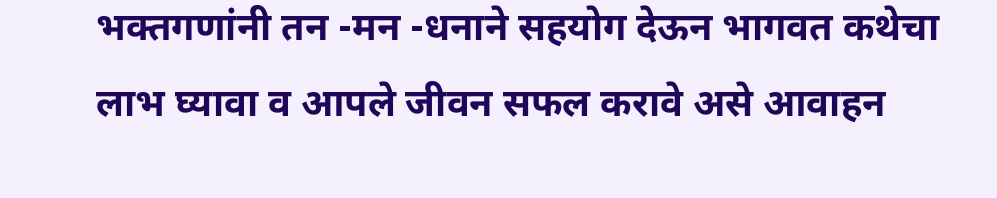भक्तगणांनी तन -मन -धनाने सहयोग देऊन भागवत कथेचा लाभ घ्यावा व आपले जीवन सफल करावे असे आवाहन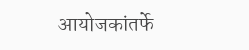आयोजकांतर्फे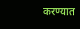करण्यात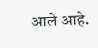आले आहे.